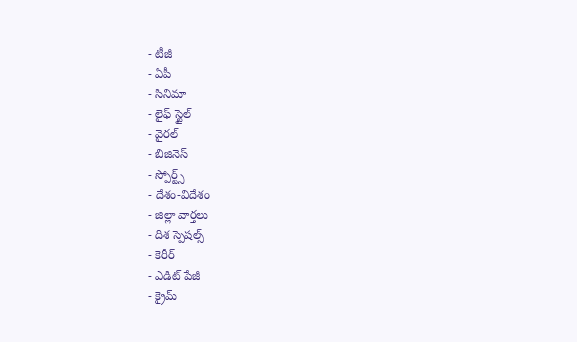- టీజీ
- ఏపీ
- సినిమా
- లైఫ్ స్టైల్
- వైరల్
- బిజినెస్
- స్పోర్ట్స్
- దేశం-విదేశం
- జిల్లా వార్తలు
- దిశ స్పెషల్స్
- కెరీర్
- ఎడిట్ పేజీ
- క్రైమ్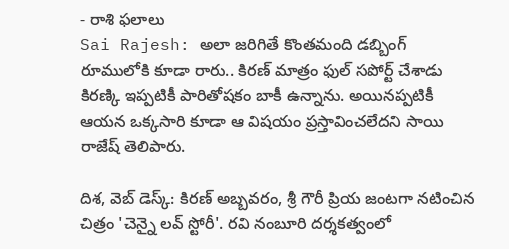- రాశి ఫలాలు
Sai Rajesh: అలా జరిగితే కొంతమంది డబ్బింగ్ రూములోకి కూడా రారు.. కిరణ్ మాత్రం ఫుల్ సపోర్ట్ చేశాడు
కిరణ్కి ఇప్పటికీ పారితోషకం బాకీ ఉన్నాను. అయినప్పటికీ ఆయన ఒక్కసారి కూడా ఆ విషయం ప్రస్తావించలేదని సాయి రాజేష్ తెలిపారు.

దిశ, వెబ్ డెస్క్: కిరణ్ అబ్బవరం, శ్రీ గౌరీ ప్రియ జంటగా నటించిన చిత్రం 'చెన్నై లవ్ స్టోరీ'. రవి నంబూరి దర్శకత్వంలో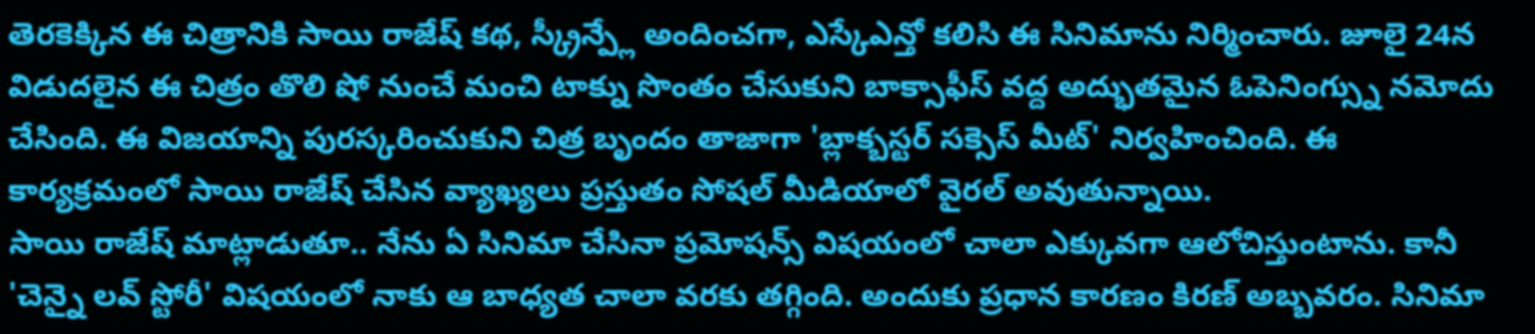తెరకెక్కిన ఈ చిత్రానికి సాయి రాజేష్ కథ, స్క్రీన్ప్లే అందించగా, ఎస్కేఎన్తో కలిసి ఈ సినిమాను నిర్మించారు. జూలై 24న విడుదలైన ఈ చిత్రం తొలి షో నుంచే మంచి టాక్ను సొంతం చేసుకుని బాక్సాఫీస్ వద్ద అద్భుతమైన ఓపెనింగ్స్ను నమోదు చేసింది. ఈ విజయాన్ని పురస్కరించుకుని చిత్ర బృందం తాజాగా 'బ్లాక్బస్టర్ సక్సెస్ మీట్' నిర్వహించింది. ఈ కార్యక్రమంలో సాయి రాజేష్ చేసిన వ్యాఖ్యలు ప్రస్తుతం సోషల్ మీడియాలో వైరల్ అవుతున్నాయి.
సాయి రాజేష్ మాట్లాడుతూ.. నేను ఏ సినిమా చేసినా ప్రమోషన్స్ విషయంలో చాలా ఎక్కువగా ఆలోచిస్తుంటాను. కానీ 'చెన్నై లవ్ స్టోరీ' విషయంలో నాకు ఆ బాధ్యత చాలా వరకు తగ్గింది. అందుకు ప్రధాన కారణం కిరణ్ అబ్బవరం. సినిమా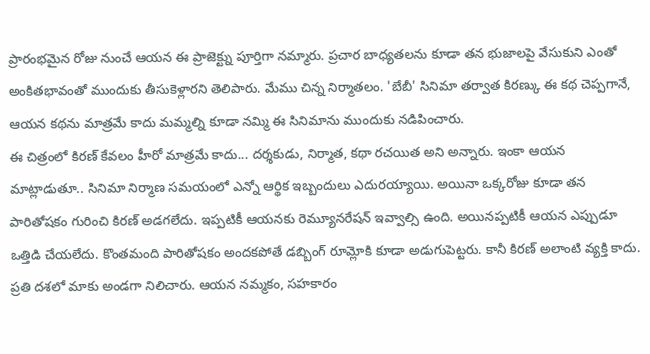ప్రారంభమైన రోజు నుంచే ఆయన ఈ ప్రాజెక్ట్ను పూర్తిగా నమ్మారు. ప్రచార బాధ్యతలను కూడా తన భుజాలపై వేసుకుని ఎంతో అంకితభావంతో ముందుకు తీసుకెళ్లారని తెలిపారు. మేము చిన్న నిర్మాతలం. 'బేబీ' సినిమా తర్వాత కిరణ్కు ఈ కథ చెప్పగానే, ఆయన కథను మాత్రమే కాదు మమ్మల్ని కూడా నమ్మి ఈ సినిమాను ముందుకు నడిపించారు.
ఈ చిత్రంలో కిరణ్ కేవలం హీరో మాత్రమే కాదు... దర్శకుడు, నిర్మాత, కథా రచయిత అని అన్నారు. ఇంకా ఆయన మాట్లాడుతూ.. సినిమా నిర్మాణ సమయంలో ఎన్నో ఆర్థిక ఇబ్బందులు ఎదురయ్యాయి. అయినా ఒక్కరోజు కూడా తన పారితోషకం గురించి కిరణ్ అడగలేదు. ఇప్పటికీ ఆయనకు రెమ్యూనరేషన్ ఇవ్వాల్సి ఉంది. అయినప్పటికీ ఆయన ఎప్పుడూ ఒత్తిడి చేయలేదు. కొంతమంది పారితోషకం అందకపోతే డబ్బింగ్ రూమ్లోకి కూడా అడుగుపెట్టరు. కానీ కిరణ్ అలాంటి వ్యక్తి కాదు. ప్రతి దశలో మాకు అండగా నిలిచారు. ఆయన నమ్మకం, సహకారం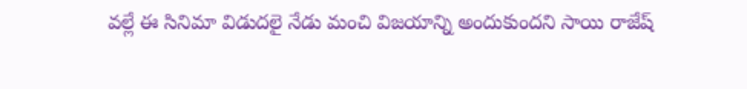వల్లే ఈ సినిమా విడుదలై నేడు మంచి విజయాన్ని అందుకుందని సాయి రాజేష్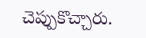చెప్పుకొచ్చారు.